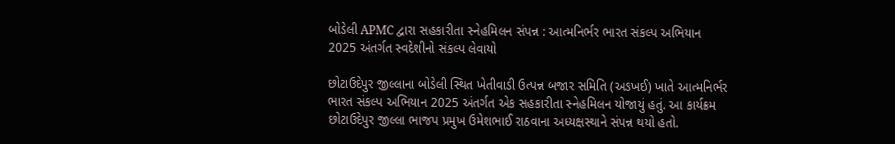બોડેલી APMC દ્વારા સહકારીતા સ્નેહમિલન સંપન્ન : આત્મનિર્ભર ભારત સંકલ્પ અભિયાન 2025 અંતર્ગત સ્વદેશીનો સંકલ્પ લેવાયો

છોટાઉદેપુર જીલ્લાના બોડેલી સ્થિત ખેતીવાડી ઉત્પન્ન બજાર સમિતિ (અઙખઈ) ખાતે આત્મનિર્ભર ભારત સંકલ્પ અભિયાન 2025 અંતર્ગત એક સહકારીતા સ્નેહમિલન યોજાયું હતું. આ કાર્યક્રમ છોટાઉદેપુર જીલ્લા ભાજપ પ્રમુખ ઉમેશભાઈ રાઠવાના અધ્યક્ષસ્થાને સંપન્ન થયો હતો.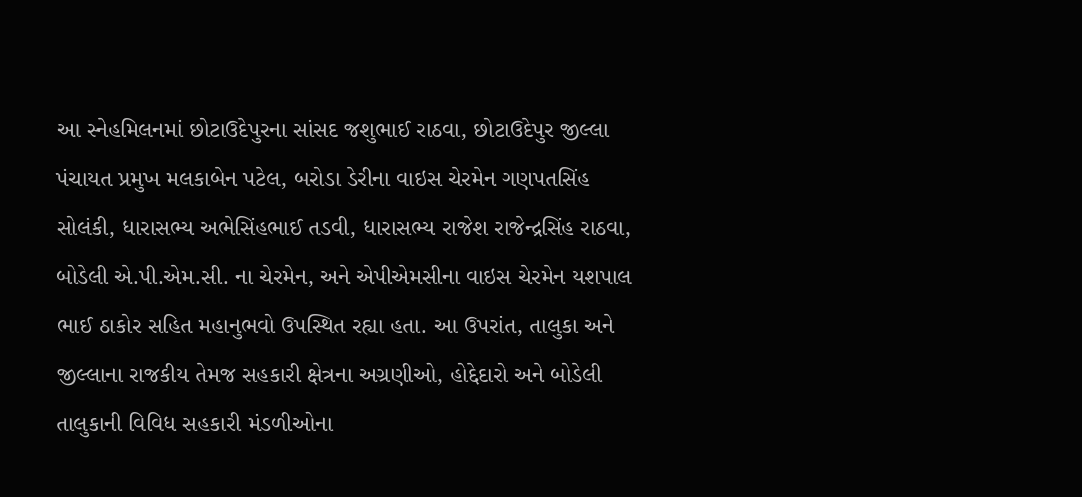આ સ્નેહમિલનમાં છોટાઉદેપુરના સાંસદ જશુભાઈ રાઠવા, છોટાઉદેપુર જીલ્લા પંચાયત પ્રમુખ મલકાબેન પટેલ, બરોડા ડેરીના વાઇસ ચેરમેન ગણપતસિંહ સોલંકી, ધારાસભ્ય અભેસિંહભાઈ તડવી, ધારાસભ્ય રાજેશ રાજેન્દ્રસિંહ રાઠવા, બોડેલી એ.પી.એમ.સી. ના ચેરમેન, અને એપીએમસીના વાઇસ ચેરમેન યશપાલ ભાઈ ઠાકોર સહિત મહાનુભવો ઉપસ્થિત રહ્યા હતા. આ ઉપરાંત, તાલુકા અને જીલ્લાના રાજકીય તેમજ સહકારી ક્ષેત્રના અગ્રણીઓ, હોદ્દેદારો અને બોડેલી તાલુકાની વિવિધ સહકારી મંડળીઓના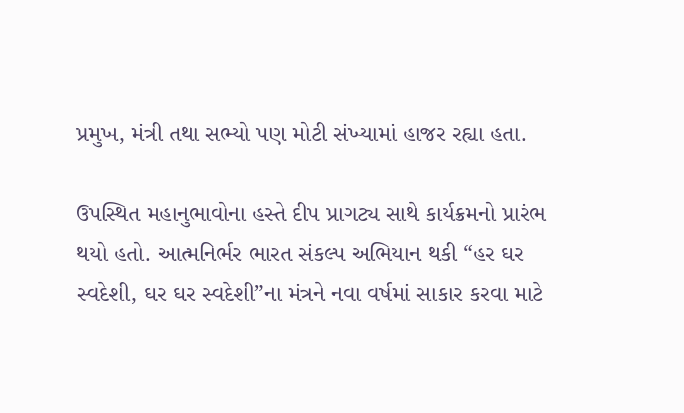પ્રમુખ, મંત્રી તથા સભ્યો પણ મોટી સંખ્યામાં હાજર રહ્યા હતા.

ઉપસ્થિત મહાનુભાવોના હસ્તે દીપ પ્રાગટ્ય સાથે કાર્યક્રમનો પ્રારંભ થયો હતો. આત્મનિર્ભર ભારત સંકલ્પ અભિયાન થકી “હર ઘર સ્વદેશી, ઘર ઘર સ્વદેશી”ના મંત્રને નવા વર્ષમાં સાકાર કરવા માટે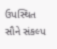ઉપસ્થિત સૌને સંકલ્પ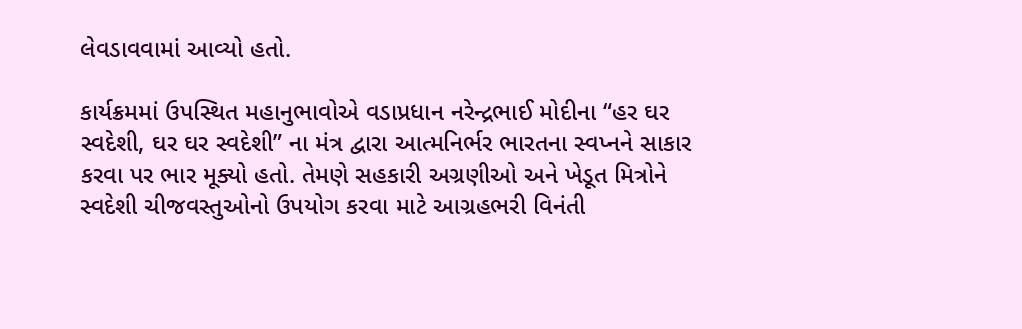લેવડાવવામાં આવ્યો હતો.

કાર્યક્રમમાં ઉપસ્થિત મહાનુભાવોએ વડાપ્રધાન નરેન્દ્રભાઈ મોદીના “હર ઘર સ્વદેશી, ઘર ઘર સ્વદેશી” ના મંત્ર દ્વારા આત્મનિર્ભર ભારતના સ્વપ્નને સાકાર કરવા પર ભાર મૂક્યો હતો. તેમણે સહકારી અગ્રણીઓ અને ખેડૂત મિત્રોને સ્વદેશી ચીજવસ્તુઓનો ઉપયોગ કરવા માટે આગ્રહભરી વિનંતી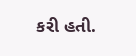કરી હતી.